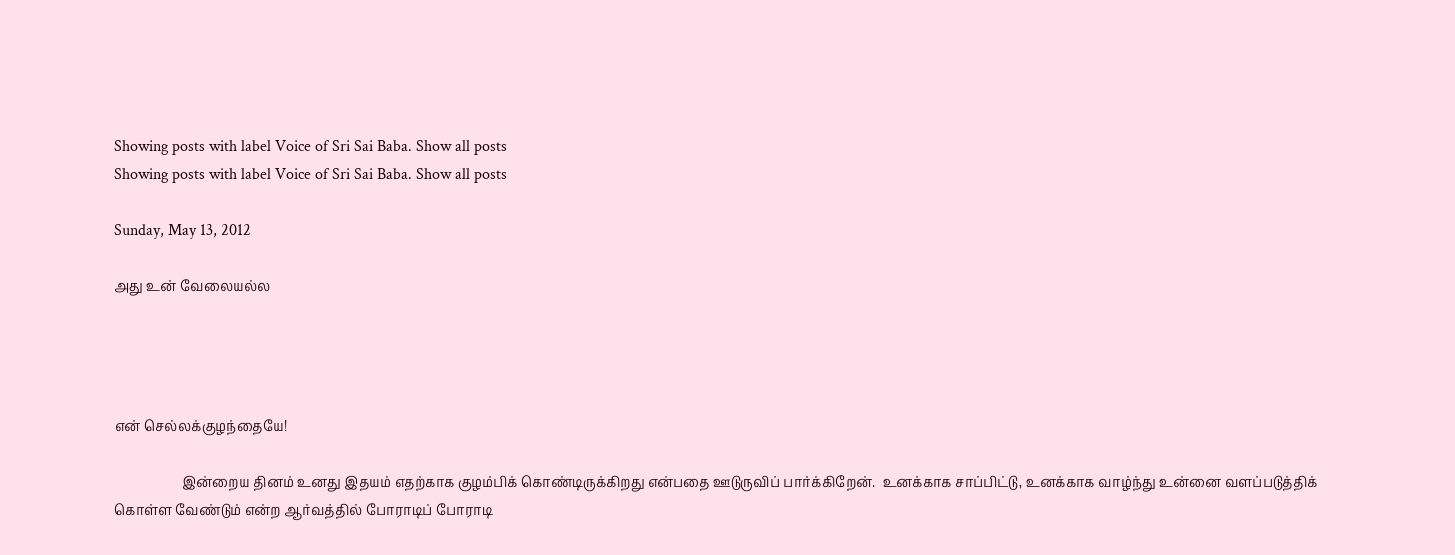Showing posts with label Voice of Sri Sai Baba. Show all posts
Showing posts with label Voice of Sri Sai Baba. Show all posts

Sunday, May 13, 2012

அது உன் வேலையல்ல




என் செல்லக்குழந்தையே!

                    இன்றைய தினம் உனது இதயம் எதற்காக குழம்பிக் கொண்டிருக்கிறது என்பதை ஊடுருவிப் பார்க்கிறேன்.  உனக்காக சாப்பிட்டு, உனக்காக வாழ்ந்து உன்னை வளப்படுத்திக் கொள்ள வேண்டும் என்ற ஆர்வத்தில் போராடிப் போராடி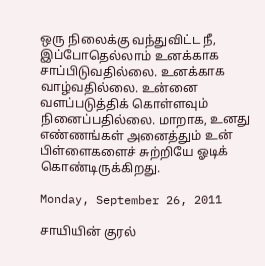ஒரு நிலைக்கு வந்துவிட்ட நீ, இப்போதெல்லாம் உனக்காக சாப்பிடுவதில்லை. உனக்காக வாழ்வதில்லை. உன்னை வளப்படுத்திக் கொள்ளவும் நினைப்பதில்லை. மாறாக, உனது எண்ணங்கள் அனைத்தும் உன் பிள்ளைகளைச் சுற்றியே ஓடிக் கொண்டிருக்கிறது.

Monday, September 26, 2011

சாயியின் குரல்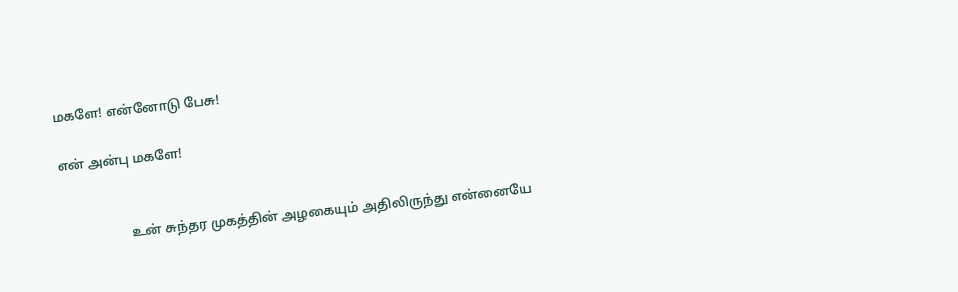மகளே! என்னோடு பேசு!

என் அன்பு மகளே!


                    உன் சுந்தர முகத்தின் அழகையும் அதிலிருந்து என்னையே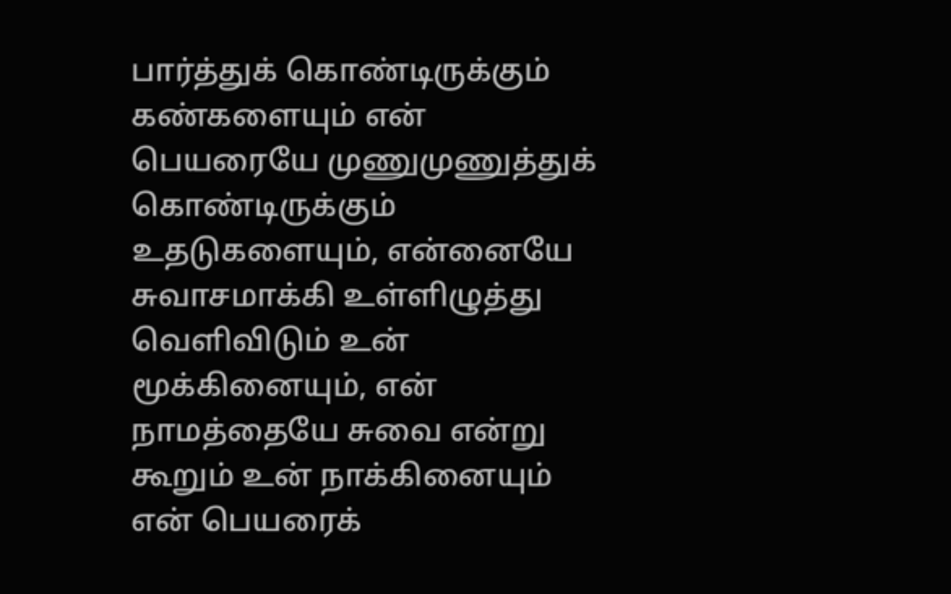பார்த்துக் கொண்டிருக்கும் கண்களையும் என் பெயரையே முணுமுணுத்துக் கொண்டிருக்கும் உதடுகளையும், என்னையே சுவாசமாக்கி உள்ளிழுத்து வெளிவிடும் உன் மூக்கினையும், என் நாமத்தையே சுவை என்று கூறும் உன் நாக்கினையும் என் பெயரைக்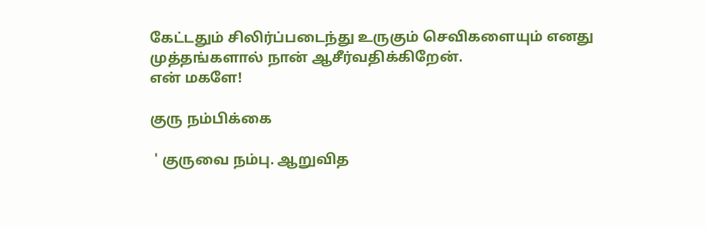கேட்டதும் சிலிர்ப்படைந்து உருகும் செவிகளையும் எனது முத்தங்களால் நான் ஆசீர்வதிக்கிறேன்.
என் மகளே!

குரு நம்பிக்கை

 ' குருவை நம்பு. ஆறுவித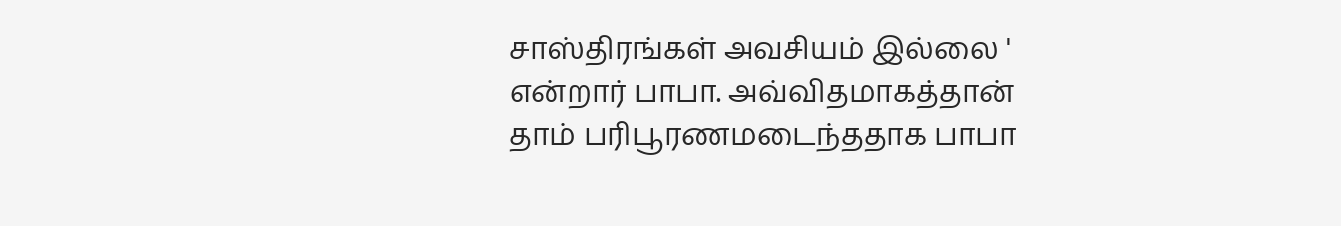சாஸ்திரங்கள் அவசியம் இல்லை ' என்றார் பாபா. அவ்விதமாகத்தான் தாம் பரிபூரணமடைந்ததாக பாபா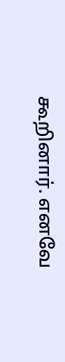கூறினார். எனவே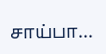சாய்பா...